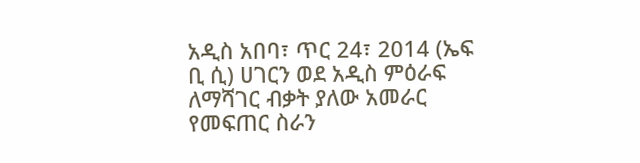አዲስ አበባ፣ ጥር 24፣ 2014 (ኤፍ ቢ ሲ) ሀገርን ወደ አዲስ ምዕራፍ ለማሻገር ብቃት ያለው አመራር የመፍጠር ስራን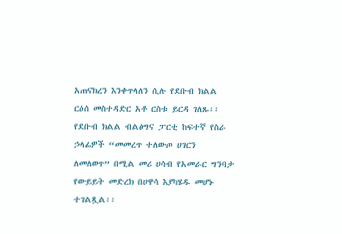አጠናክረን እንቀጥላለን ሲሉ የደቡብ ክልል ርዕሰ መስተዳድር አቶ ርስቱ ይርዳ ገለጹ፡፡
የደቡብ ክልል ብልፅግና ፓርቲ ከፍተኛ የስራ ኃላፊዎች “መመረጥ ተለውጦ ሀገርን ለመለወጥ” በሚል መሪ ሀሳብ የአመራር ግንባታ የውይይት መድረክ በሀዋሳ እያካሄዱ መሆኑ ተገልጿል፡፡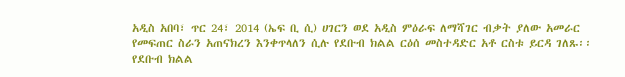አዲስ አበባ፣ ጥር 24፣ 2014 (ኤፍ ቢ ሲ) ሀገርን ወደ አዲስ ምዕራፍ ለማሻገር ብቃት ያለው አመራር የመፍጠር ስራን አጠናክረን እንቀጥላለን ሲሉ የደቡብ ክልል ርዕሰ መስተዳድር አቶ ርስቱ ይርዳ ገለጹ፡፡
የደቡብ ክልል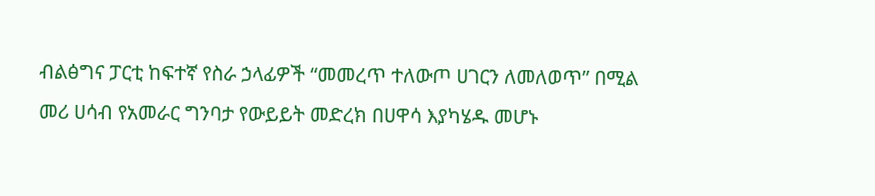ብልፅግና ፓርቲ ከፍተኛ የስራ ኃላፊዎች “መመረጥ ተለውጦ ሀገርን ለመለወጥ” በሚል መሪ ሀሳብ የአመራር ግንባታ የውይይት መድረክ በሀዋሳ እያካሄዱ መሆኑ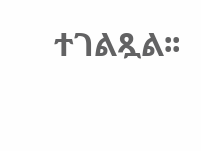ተገልጿል፡፡